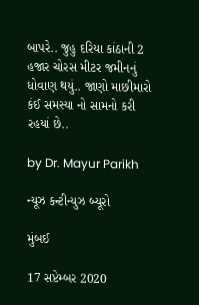બાપરે.. જુહુ દરિયા કાંઠાની 2 હજાર ચોરસ મીટર જમીનનું ધોવાણ થયું.. જાણો માછીમારો કંઈ સમસ્યા નો સામનો કરી રહયાં છે..

by Dr. Mayur Parikh

ન્યૂઝ કન્ટીન્યુઝ બ્યૂરો

મુંબઈ

17 સપ્ટેમ્બર 2020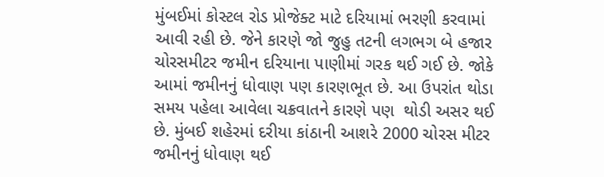મુંબઈમાં કોસ્ટલ રોડ પ્રોજેક્ટ માટે દરિયામાં ભરણી કરવામાં આવી રહી છે. જેને કારણે જો જુહુ તટની લગભગ બે હજાર ચોરસમીટર જમીન દરિયાના પાણીમાં ગરક થઈ ગઈ છે. જોકે આમાં જમીનનું ધોવાણ પણ કારણભૂત છે. આ ઉપરાંત થોડા સમય પહેલા આવેલા ચક્રવાતને કારણે પણ  થોડી અસર થઈ છે. મુંબઈ શહેરમાં દરીયા કાંઠાની આશરે 2000 ચોરસ મીટર જમીનનું ધોવાણ થઈ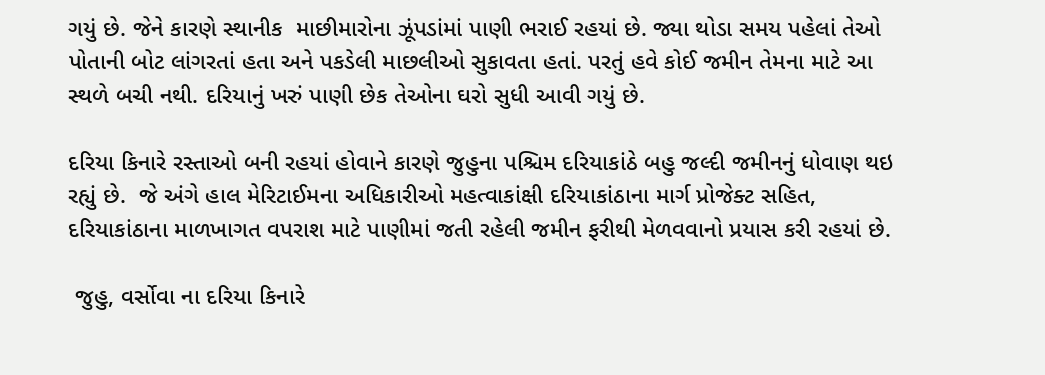ગયું છે. જેને કારણે સ્થાનીક  માછીમારોના ઝૂંપડાંમાં પાણી ભરાઈ રહયાં છે. જ્યા થોડા સમય પહેલાં તેઓ પોતાની બોટ લાંગરતાં હતા અને પકડેલી માછલીઓ સુકાવતા હતાં. પરતું હવે કોઈ જમીન તેમના માટે આ સ્થળે બચી નથી. દરિયાનું ખરું પાણી છેક તેઓના ઘરો સુધી આવી ગયું છે.

દરિયા કિનારે રસ્તાઓ બની રહયાં હોવાને કારણે જુહુના પશ્ચિમ દરિયાકાંઠે બહુ જલ્દી જમીનનું ધોવાણ થઇ રહ્યું છે.  જે અંગે હાલ મેરિટાઈમના અધિકારીઓ મહત્વાકાંક્ષી દરિયાકાંઠાના માર્ગ પ્રોજેક્ટ સહિત, દરિયાકાંઠાના માળખાગત વપરાશ માટે પાણીમાં જતી રહેલી જમીન ફરીથી મેળવવાનો પ્રયાસ કરી રહયાં છે.

 જુહુ, વર્સોવા ના દરિયા કિનારે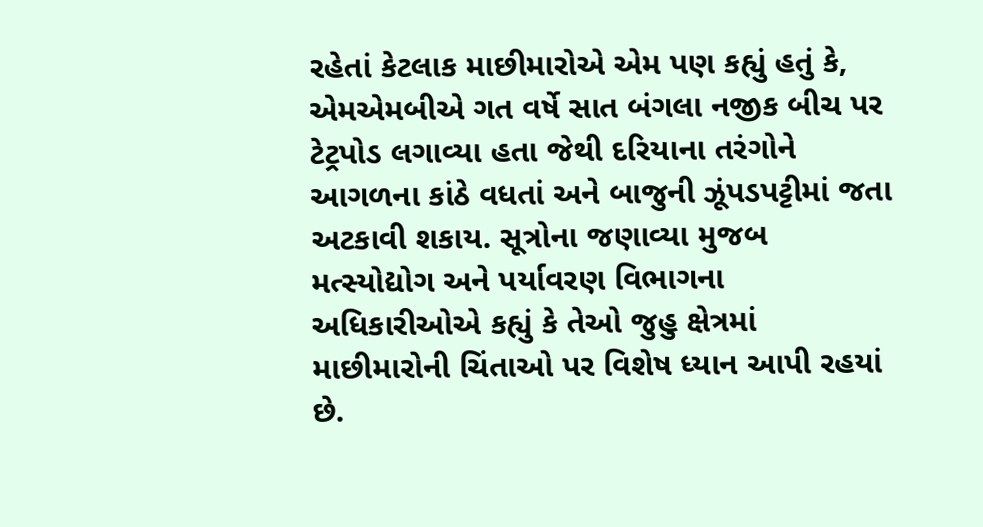રહેતાં કેટલાક માછીમારોએ એમ પણ કહ્યું હતું કે, એમએમબીએ ગત વર્ષે સાત બંગલા નજીક બીચ પર ટેટ્રપોડ લગાવ્યા હતા જેથી દરિયાના તરંગોને આગળના કાંઠે વધતાં અને બાજુની ઝૂંપડપટ્ટીમાં જતા અટકાવી શકાય. સૂત્રોના જણાવ્યા મુજબ મત્સ્યોદ્યોગ અને પર્યાવરણ વિભાગના અધિકારીઓએ કહ્યું કે તેઓ જુહુ ક્ષેત્રમાં માછીમારોની ચિંતાઓ પર વિશેષ ધ્યાન આપી રહયાં છે.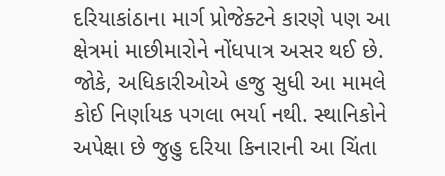દરિયાકાંઠાના માર્ગ પ્રોજેક્ટને કારણે પણ આ ક્ષેત્રમાં માછીમારોને નોંધપાત્ર અસર થઈ છે. જોકે, અધિકારીઓએ હજુ સુધી આ મામલે કોઈ નિર્ણાયક પગલા ભર્યા નથી. સ્થાનિકોને અપેક્ષા છે જુહુ દરિયા કિનારાની આ ચિંતા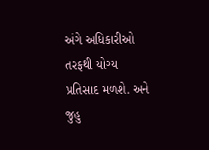અંગે અધિકારીઓ તરફથી યોગ્ય પ્રતિસાદ મળશે. અને જુહુ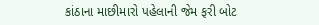કાંઠાના માછીમારો પહેલાની જેમ ફરી બોટ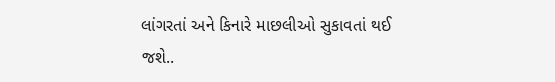લાંગરતાં અને કિનારે માછલીઓ સુકાવતાં થઈ જશે..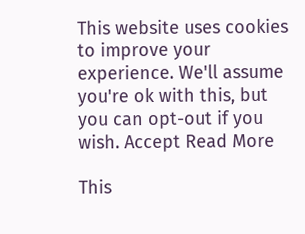This website uses cookies to improve your experience. We'll assume you're ok with this, but you can opt-out if you wish. Accept Read More

This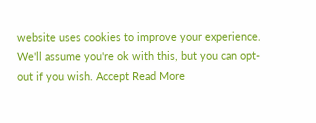website uses cookies to improve your experience. We'll assume you're ok with this, but you can opt-out if you wish. Accept Read More